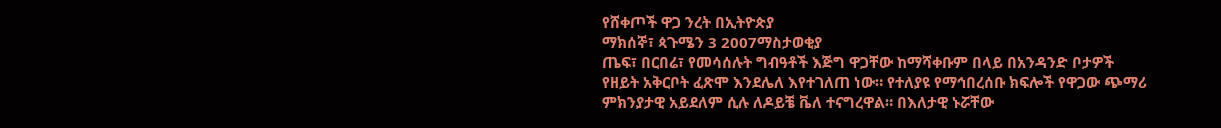የሸቀጦች ዋጋ ንረት በኢትዮጵያ
ማክሰኞ፣ ጳጉሜን 3 2007ማስታወቂያ
ጤፍ፣ በርበሬ፣ የመሳሰሉት ግብዓቶች እጅግ ዋጋቸው ከማሻቀቡም በላይ በአንዳንድ ቦታዎች የዘይት አቅርቦት ፈጽሞ እንደሌለ እየተገለጠ ነው። የተለያዩ የማኅበረሰቡ ክፍሎች የዋጋው ጭማሪ ምክንያታዊ አይደለም ሲሉ ለዶይቼ ቬለ ተናግረዋል። በእለታዊ ኑሯቸው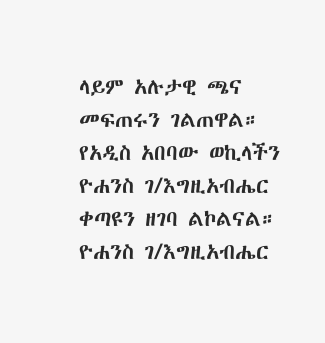ላይም አሉታዊ ጫና መፍጠሩን ገልጠዋል። የአዲስ አበባው ወኪላችን ዮሐንስ ገ/እግዚአብሔር ቀጣዩን ዘገባ ልኮልናል።
ዮሐንስ ገ/እግዚአብሔር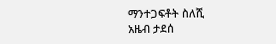ማንተጋፍቶት ስለሺ
አዜብ ታደሰ